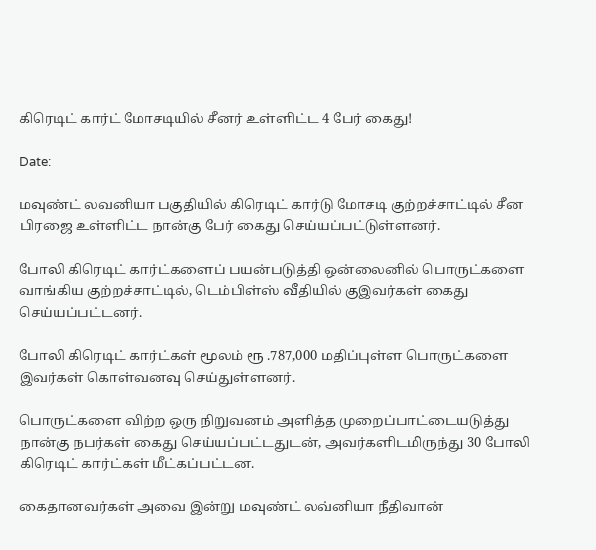கிரெடிட் கார்ட் மோசடியில் சீனர் உள்ளிட்ட 4 பேர் கைது!

Date:

மவுண்ட் லவனியா பகுதியில் கிரெடிட் கார்டு மோசடி குற்றச்சாட்டில் சீன பிரஜை உள்ளிட்ட நான்கு பேர் கைது செய்யப்பட்டுள்ளனர்.

போலி கிரெடிட் கார்ட்களைப் பயன்படுத்தி ஒன்லைனில் பொருட்களை வாங்கிய குற்றச்சாட்டில், டெம்பிள்ஸ் வீதியில் குஇவர்கள் கைது செய்யப்பட்டனர்.

போலி கிரெடிட் கார்ட்கள் மூலம் ரூ .787,000 மதிப்புள்ள பொருட்களை இவர்கள் கொள்வனவு செய்துள்ளனர்.

பொருட்களை விற்ற ஒரு நிறுவனம் அளித்த முறைப்பாட்டையடுத்து  நான்கு நபர்கள் கைது செய்யப்பட்டதுடன், அவர்களிடமிருந்து 30 போலி கிரெடிட் கார்ட்கள் மீட்கப்பட்டன.

கைதானவர்கள் அவை இன்று மவுண்ட் லவ்னியா நீதிவான்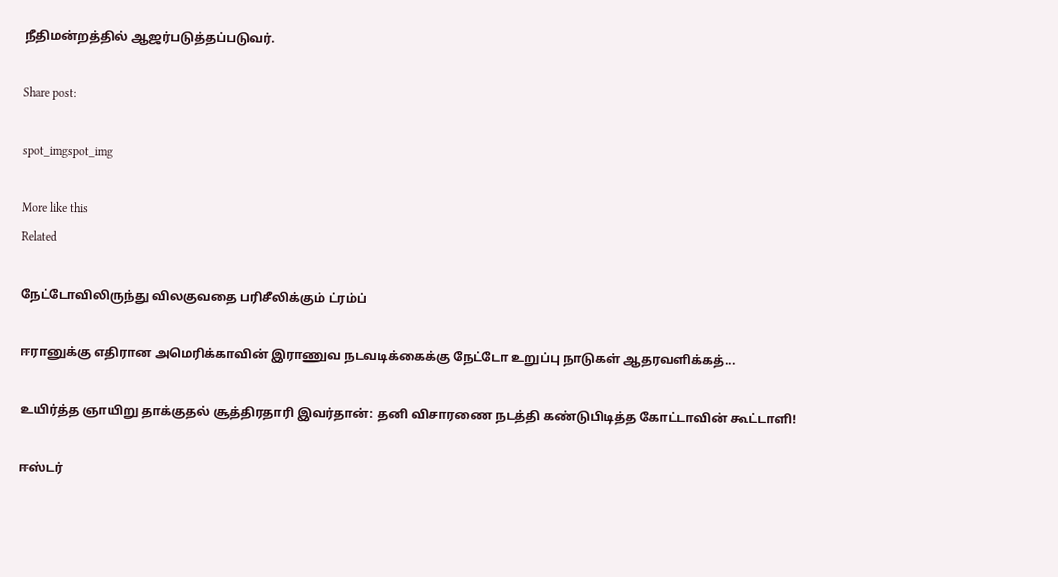நீதிமன்றத்தில் ஆஜர்படுத்தப்படுவர்.

Share post:

spot_imgspot_img

More like this
Related

நேட்டோவிலிருந்து விலகுவதை பரிசீலிக்கும் ட்ரம்ப்

ஈரானுக்கு எதிரான அமெரிக்காவின் இராணுவ நடவடிக்கைக்கு நேட்டோ உறுப்பு நாடுகள் ஆதரவளிக்கத்...

உயிர்த்த ஞாயிறு தாக்குதல் சூத்திரதாரி இவர்தான்: தனி விசாரணை நடத்தி கண்டுபிடித்த கோட்டாவின் கூட்டாளி!

ஈஸ்டர்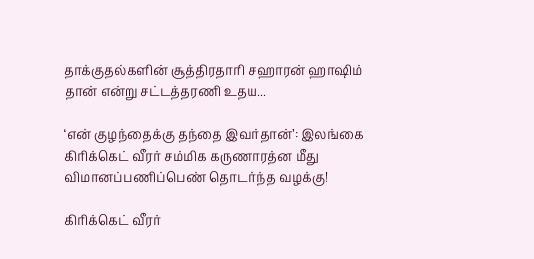தாக்குதல்களின் சூத்திரதாரி சஹாரன் ஹாஷிம் தான் என்று சட்டத்தரணி உதய...

‘என் குழந்தைக்கு தந்தை இவர்தான்’: இலங்கை கிரிக்கெட் வீரர் சம்மிக கருணாரத்ன மீது விமானப்பணிப்பெண் தொடர்ந்த வழக்கு!

கிரிக்கெட் வீரர்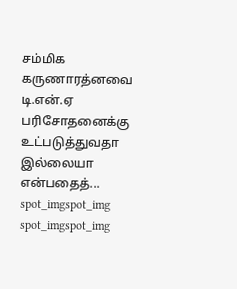சம்மிக கருணாரத்னவை டி.என்.ஏ பரிசோதனைக்கு உட்படுத்துவதா இல்லையா என்பதைத்...
spot_imgspot_img
spot_imgspot_img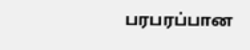பரபரப்பான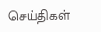செய்திகள்